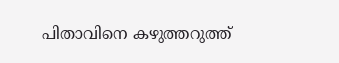പിതാവിനെ കഴുത്തറുത്ത്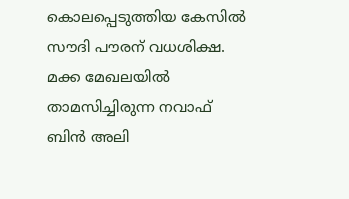കൊലപ്പെടുത്തിയ കേസിൽ സൗദി പൗരന് വധശിക്ഷ. മക്ക മേഖലയിൽ താമസിച്ചിരുന്ന നവാഫ് ബിൻ അലി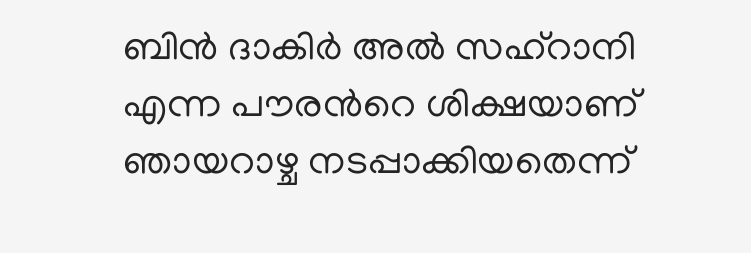ബിൻ ദാകിർ അൽ സഹ്റാനി എന്ന പൗരന്‍റെ ശിക്ഷയാണ് ഞായറാഴ്ച നടപ്പാക്കിയതെന്ന്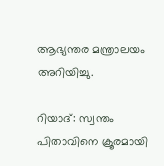ആഭ്യന്തര മന്ത്രാലയം അറിയിച്ചു.

റിയാദ്: സ്വന്തം പിതാവിനെ ക്രൂരമായി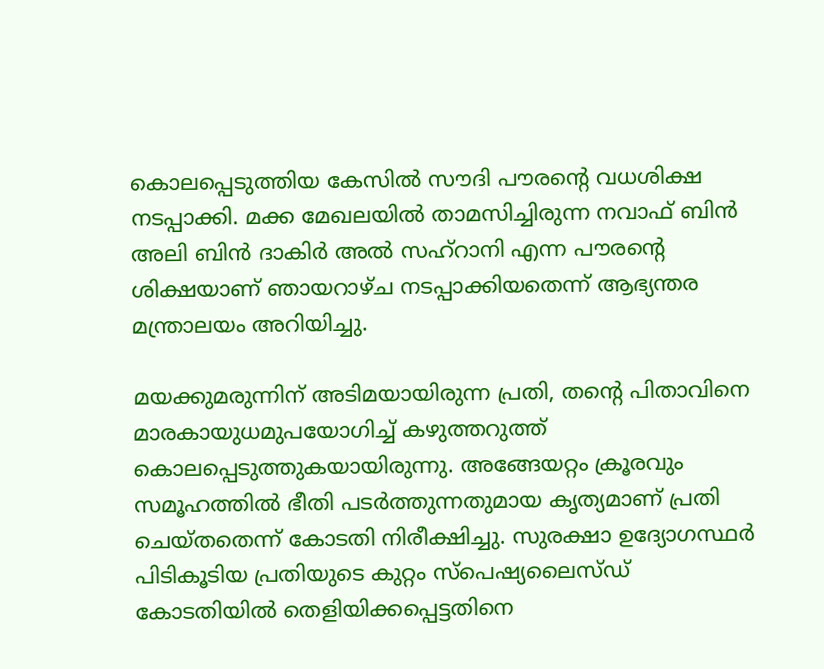കൊലപ്പെടുത്തിയ കേസിൽ സൗദി പൗരന്‍റെ വധശിക്ഷ നടപ്പാക്കി. മക്ക മേഖലയിൽ താമസിച്ചിരുന്ന നവാഫ് ബിൻ അലി ബിൻ ദാകിർ അൽ സഹ്റാനി എന്ന പൗരന്‍റെ ശിക്ഷയാണ് ഞായറാഴ്ച നടപ്പാക്കിയതെന്ന് ആഭ്യന്തര മന്ത്രാലയം അറിയിച്ചു.

മയക്കുമരുന്നിന് അടിമയായിരുന്ന പ്രതി, തന്‍റെ പിതാവിനെ മാരകായുധമുപയോഗിച്ച് കഴുത്തറുത്ത് കൊലപ്പെടുത്തുകയായിരുന്നു. അങ്ങേയറ്റം ക്രൂരവും സമൂഹത്തിൽ ഭീതി പടർത്തുന്നതുമായ കൃത്യമാണ് പ്രതി ചെയ്തതെന്ന് കോടതി നിരീക്ഷിച്ചു. സുരക്ഷാ ഉദ്യോഗസ്ഥർ പിടികൂടിയ പ്രതിയുടെ കുറ്റം സ്പെഷ്യലൈസ്ഡ് കോടതിയിൽ തെളിയിക്കപ്പെട്ടതിനെ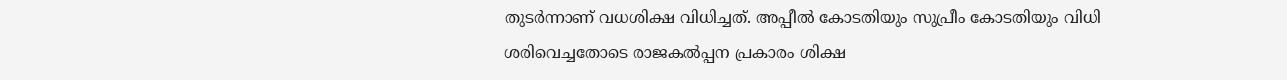തുടർന്നാണ് വധശിക്ഷ വിധിച്ചത്. അപ്പീൽ കോടതിയും സുപ്രീം കോടതിയും വിധി ശരിവെച്ചതോടെ രാജകൽപ്പന പ്രകാരം ശിക്ഷ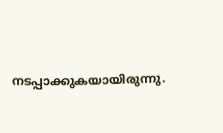നടപ്പാക്കുകയായിരുന്നു.